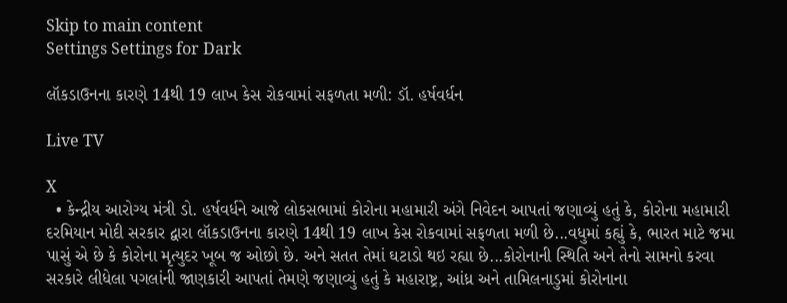Skip to main content
Settings Settings for Dark

લૉકડાઉનના કારણે 14થી 19 લાખ કેસ રોકવામાં સફળતા મળી: ડૉ. હર્ષવર્ધન

Live TV

X
  • કેન્દ્રીય આરોગ્ય મંત્રી ડો. હર્ષવર્ધને આજે લોકસભામાં કોરોના મહામારી અંગે નિવેદન આપતાં જણાવ્યું હતું કે, કોરોના મહામારી દરમિયાન મોદી સરકાર દ્વારા લૉકડાઉનના કારણે 14થી 19 લાખ કેસ રોકવામાં સફળતા મળી છે...વધુમાં કહ્યું કે, ભારત માટે જમા પાસું એ છે કે કોરોના મૃત્યુદર ખૂબ જ ઓછો છે. અને સતત તેમાં ઘટાડો થઇ રહ્યા છે...કોરોનાની સ્થિતિ અને તેનો સામનો કરવા સરકારે લીધેલા પગલાંની જાણકારી આપતાં તેમણે જણાવ્યું હતું કે મહારાષ્ટ્ર, આંધ્ર અને તામિલનાડુમાં કોરોનાના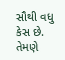સૌથી વધુ કેસ છે. તેમણે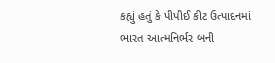કહ્યું હતું કે પીપીઈ કીટ ઉત્પાદનમાં ભારત આત્મનિર્ભર બની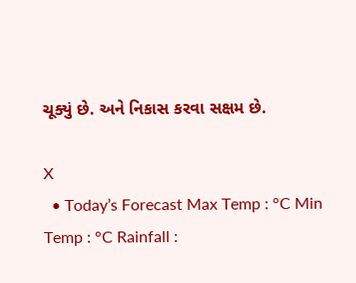ચૂક્યું છે. અને નિકાસ કરવા સક્ષમ છે.

X
  • Today’s Forecast Max Temp : °C Min Temp : °C Rainfall :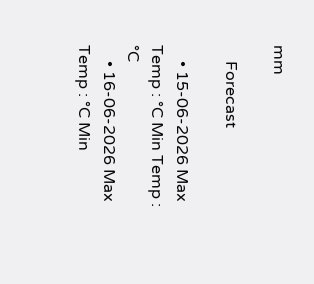mm

    Forecast

    • 15-06-2026 Max Temp : °C Min Temp : °C
    • 16-06-2026 Max Temp : °C Min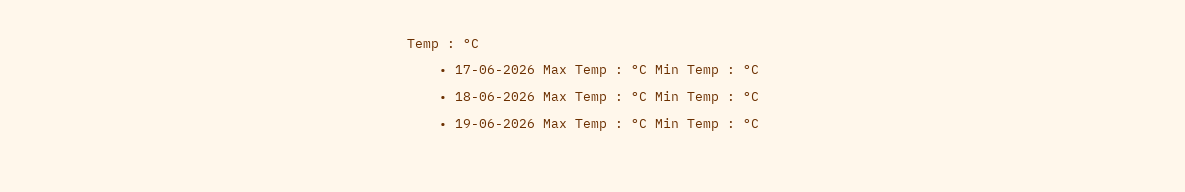Temp : °C
    • 17-06-2026 Max Temp : °C Min Temp : °C
    • 18-06-2026 Max Temp : °C Min Temp : °C
    • 19-06-2026 Max Temp : °C Min Temp : °C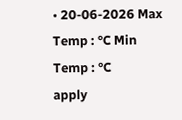• 20-06-2026 Max Temp : °C Min Temp : °C
apply